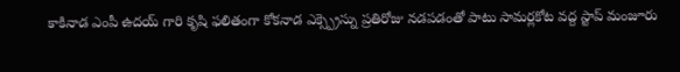కాకినాడ ఎంపీ ఉదయ్ గారి కృషి ఫలితంగా కోకనాడ ఎక్స్ప్రెస్ను ప్రతిరోజు నడపడంతో పాటు సామర్లకోట వద్ద స్టాప్ మంజూరు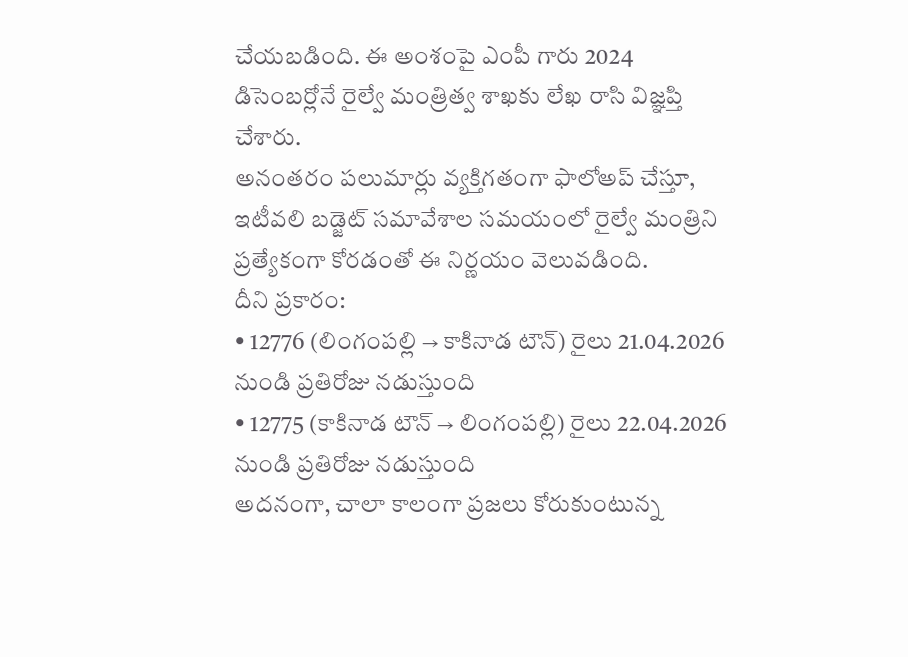చేయబడింది. ఈ అంశంపై ఎంపీ గారు 2024 డిసెంబర్లోనే రైల్వే మంత్రిత్వ శాఖకు లేఖ రాసి విజ్ఞప్తి చేశారు.
అనంతరం పలుమార్లు వ్యక్తిగతంగా ఫాలోఅప్ చేస్తూ, ఇటీవలి బడ్జెట్ సమావేశాల సమయంలో రైల్వే మంత్రిని ప్రత్యేకంగా కోరడంతో ఈ నిర్ణయం వెలువడింది.
దీని ప్రకారం:
• 12776 (లింగంపల్లి → కాకినాడ టౌన్) రైలు 21.04.2026 నుండి ప్రతిరోజు నడుస్తుంది
• 12775 (కాకినాడ టౌన్ → లింగంపల్లి) రైలు 22.04.2026 నుండి ప్రతిరోజు నడుస్తుంది
అదనంగా, చాలా కాలంగా ప్రజలు కోరుకుంటున్న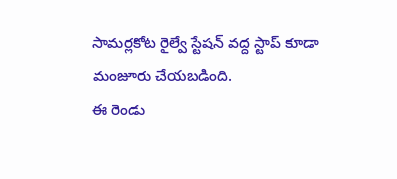సామర్లకోట రైల్వే స్టేషన్ వద్ద స్టాప్ కూడా మంజూరు చేయబడింది.
ఈ రెండు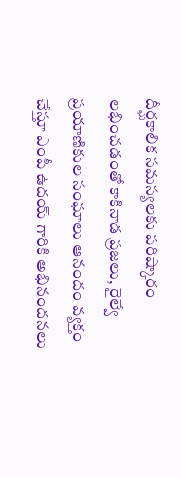దీర్ఘకాలిక సమస్యలకు పరిష్కారం లభించడంతో కాకినాడ ప్రజలు, రైల్వే ప్రయాణికుల సంఘాలు ఆనందం వ్యక్తం చేస్తూ ఎంపీ ఉదయ్ గారికి అభినందనలు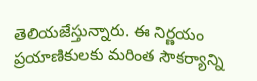తెలియజేస్తున్నారు. ఈ నిర్ణయం ప్రయాణికులకు మరింత సౌకర్యాన్ని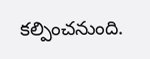కల్పించనుంది.